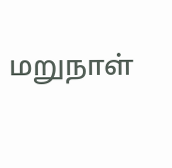மறுநாள்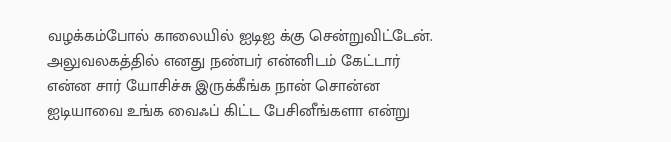வழக்கம்போல் காலையில் ஐடிஐ க்கு சென்றுவிட்டேன். அலுவலகத்தில் எனது நண்பர் என்னிடம் கேட்டார் என்ன சார் யோசிச்சு இருக்கீங்க நான் சொன்ன ஐடியாவை உங்க வைஃப் கிட்ட பேசினீங்களா என்று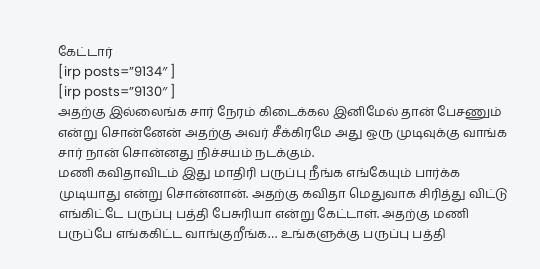கேட்டார்
[irp posts=”9134″ ]
[irp posts=”9130″ ]
அதற்கு இல்லைங்க சார் நேரம் கிடைக்கல இனிமேல் தான் பேசணும் என்று சொன்னேன் அதற்கு அவர் சீக்கிரமே அது ஒரு முடிவுக்கு வாங்க சார் நான் சொன்னது நிச்சயம் நடக்கும்.
மணி கவிதாவிடம் இது மாதிரி பருப்பு நீங்க எங்கேயும் பார்க்க முடியாது என்று சொன்னான். அதற்கு கவிதா மெதுவாக சிரித்து விட்டு எங்கிட்டே பருப்பு பத்தி பேசுரியா என்று கேட்டாள். அதற்கு மணி பருப்பே எங்ககிட்ட வாங்குறீங்க… உங்களுக்கு பருப்பு பத்தி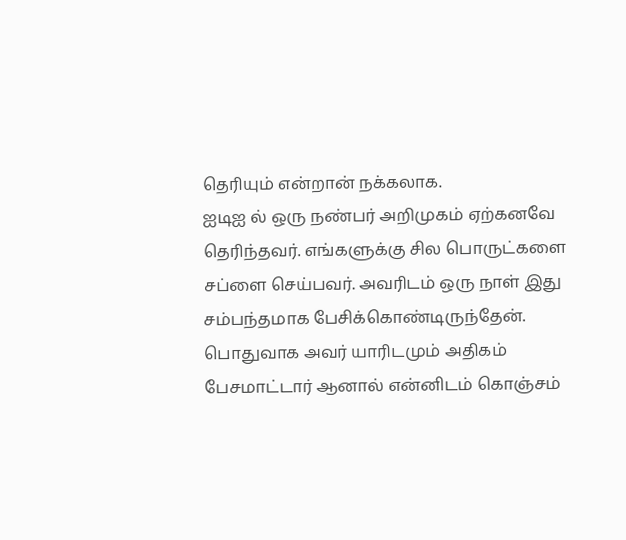தெரியும் என்றான் நக்கலாக.
ஐடிஐ ல் ஒரு நண்பர் அறிமுகம் ஏற்கனவே தெரிந்தவர். எங்களுக்கு சில பொருட்களை சப்ளை செய்பவர். அவரிடம் ஒரு நாள் இது சம்பந்தமாக பேசிக்கொண்டிருந்தேன். பொதுவாக அவர் யாரிடமும் அதிகம் பேசமாட்டார் ஆனால் என்னிடம் கொஞ்சம்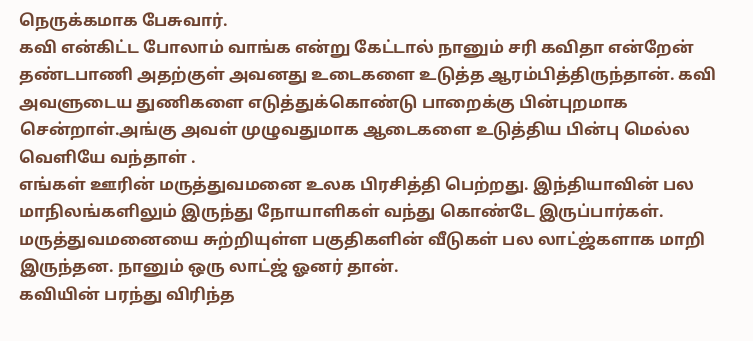நெருக்கமாக பேசுவார்.
கவி என்கிட்ட போலாம் வாங்க என்று கேட்டால் நானும் சரி கவிதா என்றேன் தண்டபாணி அதற்குள் அவனது உடைகளை உடுத்த ஆரம்பித்திருந்தான். கவி அவளுடைய துணிகளை எடுத்துக்கொண்டு பாறைக்கு பின்புறமாக சென்றாள்.அங்கு அவள் முழுவதுமாக ஆடைகளை உடுத்திய பின்பு மெல்ல வெளியே வந்தாள் .
எங்கள் ஊரின் மருத்துவமனை உலக பிரசித்தி பெற்றது. இந்தியாவின் பல மாநிலங்களிலும் இருந்து நோயாளிகள் வந்து கொண்டே இருப்பார்கள். மருத்துவமனையை சுற்றியுள்ள பகுதிகளின் வீடுகள் பல லாட்ஜ்களாக மாறி இருந்தன. நானும் ஒரு லாட்ஜ் ஓனர் தான்.
கவியின் பரந்து விரிந்த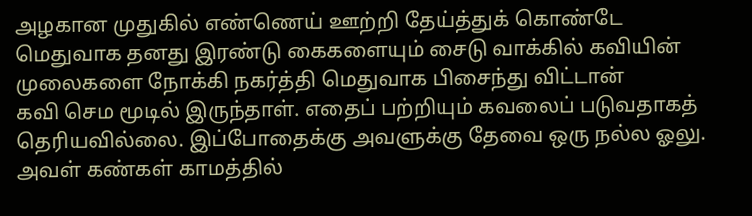அழகான முதுகில் எண்ணெய் ஊற்றி தேய்த்துக் கொண்டே மெதுவாக தனது இரண்டு கைகளையும் சைடு வாக்கில் கவியின் முலைகளை நோக்கி நகர்த்தி மெதுவாக பிசைந்து விட்டான்
கவி செம மூடில் இருந்தாள். எதைப் பற்றியும் கவலைப் படுவதாகத் தெரியவில்லை. இப்போதைக்கு அவளுக்கு தேவை ஒரு நல்ல ஓலு. அவள் கண்கள் காமத்தில்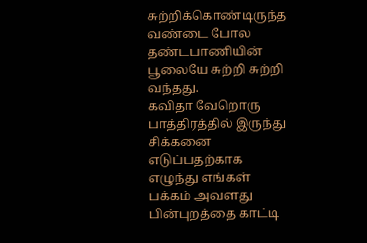சுற்றிக்கொண்டிருந்த வண்டை போல தண்டபாணியின் பூலையே சுற்றி சுற்றி வந்தது.
கவிதா வேறொரு பாத்திரத்தில் இருந்து சிக்கனை எடுப்பதற்காக எழுந்து எங்கள் பக்கம் அவளது பின்புறத்தை காட்டி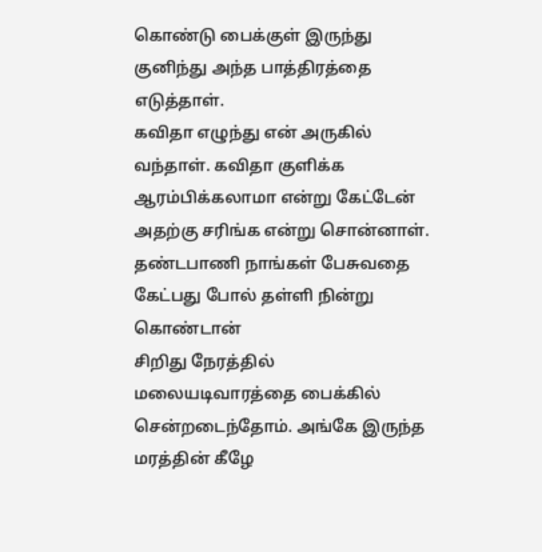கொண்டு பைக்குள் இருந்து குனிந்து அந்த பாத்திரத்தை எடுத்தாள்.
கவிதா எழுந்து என் அருகில் வந்தாள். கவிதா குளிக்க ஆரம்பிக்கலாமா என்று கேட்டேன் அதற்கு சரிங்க என்று சொன்னாள். தண்டபாணி நாங்கள் பேசுவதை கேட்பது போல் தள்ளி நின்று கொண்டான்
சிறிது நேரத்தில் மலையடிவாரத்தை பைக்கில் சென்றடைந்தோம். அங்கே இருந்த மரத்தின் கீழே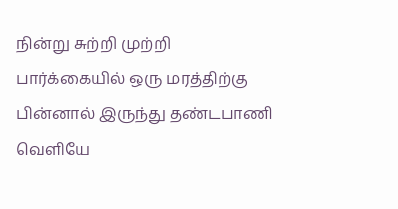நின்று சுற்றி முற்றி பார்க்கையில் ஒரு மரத்திற்கு பின்னால் இருந்து தண்டபாணி வெளியே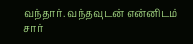வந்தார். வந்தவுடன் என்னிடம் சார்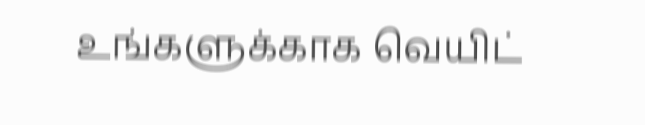உங்களுக்காக வெயிட்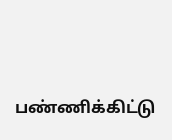பண்ணிக்கிட்டு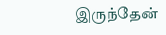இருந்தேன்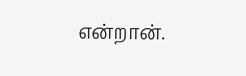என்றான்.